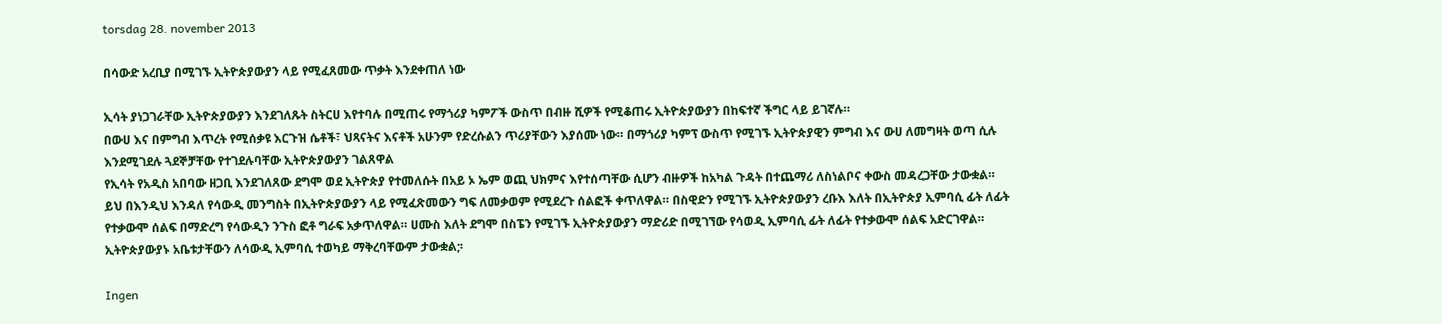torsdag 28. november 2013

በሳውድ አረቢያ በሚገኙ ኢትዮጵያውያን ላይ የሚፈጸመው ጥቃት እንደቀጠለ ነው

ኢሳት ያነጋገራቸው ኢትዮጵያውያን እንደገለጹት ስትርሀ እየተባሉ በሚጠሩ የማጎሪያ ካምፖች ውስጥ በብዙ ሺዎች የሚቆጠሩ ኢትዮጵያውያን በከፍተኛ ችግር ላይ ይገኛሉ።
በውሀ እና በምግብ እጥረት የሚሰቃዩ እርጉዝ ሴቶች፣ ህጻናትና እናቶች አሁንም የድረሱልን ጥሪያቸውን እያሰሙ ነው። በማጎሪያ ካምፕ ውስጥ የሚገኙ ኢትዮጵያዊን ምግብ እና ውሀ ለመግዛት ወጣ ሲሉ እንደሚገደሉ ጓደኞቻቸው የተገደሉባቸው ኢትዮጵያውያን ገልጸዋል
የኢሳት የአዲስ አበባው ዘጋቢ እንደገለጸው ደግሞ ወደ ኢትዮጵያ የተመለሱት በአይ ኦ ኤም ወጪ ህክምና እየተሰጣቸው ሲሆን ብዙዎች ከአካል ጉዳት በተጨማሪ ለስነልቦና ቀውስ መዳረጋቸው ታውቋል።
ይህ በእንዲህ እንዳለ የሳውዲ መንግስት በኢትዮጵያውያን ላይ የሚፈጽመውን ግፍ ለመቃወም የሚደረጉ ሰልፎች ቀጥለዋል። በስዊድን የሚገኙ ኢትዮጵያውያን ረቡእ እለት በኢትዮጵያ ኢምባሲ ፊት ለፊት የተቃውሞ ሰልፍ በማድረግ የሳውዲን ንጉስ ፎቶ ግራፍ አቃጥለዋል። ሀሙስ እለት ደግሞ በስፔን የሚገኙ ኢትዮጵያውያን ማድሪድ በሚገኘው የሳወዲ ኢምባሲ ፊት ለፊት የተቃውሞ ሰልፍ አድርገዋል። ኢትዮጵያውያኑ አቤቱታቸውን ለሳውዲ ኢምባሲ ተወካይ ማቅረባቸውም ታውቋል;፡

Ingen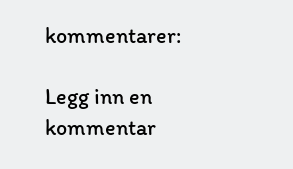kommentarer:

Legg inn en kommentar